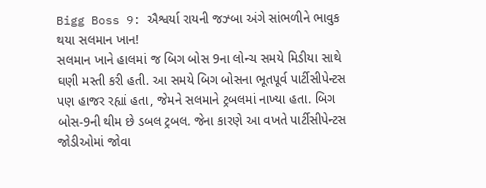Bigg Boss 9: ઐશ્વર્યા રાયની જઝ્બા અંગે સાંભળીને ભાવુક થયા સલમાન ખાન!
સલમાન ખાને હાલમાં જ બિગ બોસ 9ના લોન્ચ સમયે મિડીયા સાથે ઘણી મસ્તી કરી હતી. આ સમયે બિગ બોસના ભૂતપૂર્વ પાર્ટીસીપેન્ટસ પણ હાજર રહ્યાં હતા, જેમને સલમાને ટ્રબલમાં નાખ્યા હતા. બિગ બોસ-9ની થીમ છે ડબલ ટ્રબલ. જેના કારણે આ વખતે પાર્ટીસીપેન્ટસ જોડીઓમાં જોવા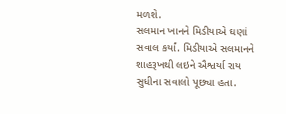મળશે.
સલમાન ખાનને મિડીયાએ ઘણાં સવાલ કર્યાં. મિડીયાએ સલમાનને શાહરૂખથી લઇને ઐશ્વર્યા રાય સુધીના સવાલો પૂછ્યા હતા.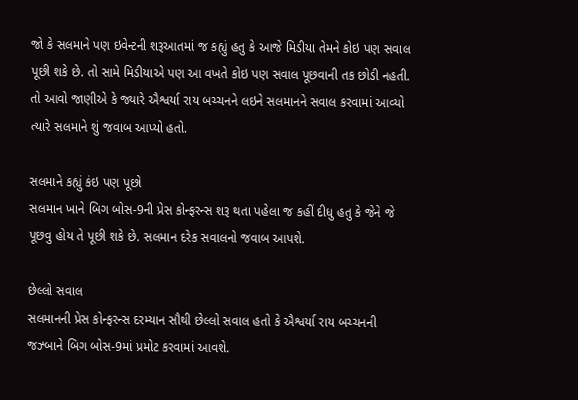જો કે સલમાને પણ ઇવેન્ટની શરૂઆતમાં જ કહ્યું હતુ કે આજે મિડીયા તેમને કોઇ પણ સવાલ પૂછી શકે છે. તો સામે મિડીયાએ પણ આ વખતે કોઇ પણ સવાલ પૂછવાની તક છોડી નહતી.
તો આવો જાણીએ કે જ્યારે ઐશ્વર્યા રાય બચ્ચનને લઇને સલમાનને સવાલ કરવામાં આવ્યો ત્યારે સલમાને શું જવાબ આપ્યો હતો.

સલમાને કહ્યું કંઇ પણ પૂછો
સલમાન ખાને બિગ બોસ-9ની પ્રેસ કોન્ફરન્સ શરૂ થતા પહેલા જ કહીં દીધુ હતુ કે જેને જે પૂછવુ હોય તે પૂછી શકે છે. સલમાન દરેક સવાલનો જવાબ આપશે.

છેલ્લો સવાલ
સલમાનની પ્રેસ કોન્ફરન્સ દરમ્યાન સૌથી છેલ્લો સવાલ હતો કે ઐશ્વર્યા રાય બચ્ચનની જઝ્બાને બિગ બોસ-9માં પ્રમોટ કરવામાં આવશે.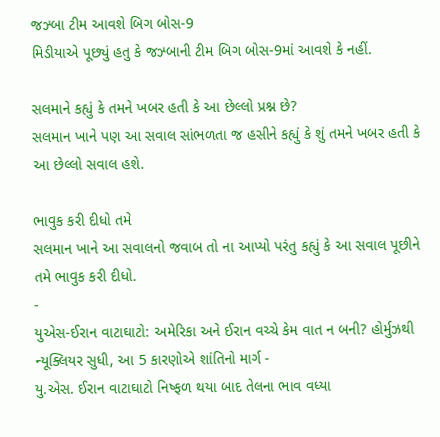જઝ્બા ટીમ આવશે બિગ બોસ-9
મિડીયાએ પૂછ્યું હતુ કે જઝ્બાની ટીમ બિગ બોસ-9માં આવશે કે નહીં.

સલમાને કહ્યું કે તમને ખબર હતી કે આ છેલ્લો પ્રશ્ન છે?
સલમાન ખાને પણ આ સવાલ સાંભળતા જ હસીને કહ્યું કે શું તમને ખબર હતી કે આ છેલ્લો સવાલ હશે.

ભાવુક કરી દીધો તમે
સલમાન ખાને આ સવાલનો જવાબ તો ના આપ્યો પરંતુ કહ્યું કે આ સવાલ પૂછીને તમે ભાવુક કરી દીધો.
-
યુએસ-ઈરાન વાટાઘાટો: અમેરિકા અને ઈરાન વચ્ચે કેમ વાત ન બની? હોર્મુઝથી ન્યૂક્લિયર સુધી, આ 5 કારણોએ શાંતિનો માર્ગ -
યુ.એસ. ઈરાન વાટાઘાટો નિષ્ફળ થયા બાદ તેલના ભાવ વધ્યા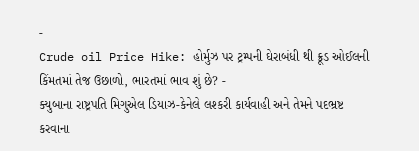-
Crude oil Price Hike: હોર્મુઝ પર ટ્રમ્પની ઘેરાબંધી થી ક્રૂડ ઓઈલની કિંમતમાં તેજ ઉછાળો, ભારતમાં ભાવ શું છે? -
ક્યુબાના રાષ્ટ્રપતિ મિગુએલ ડિયાઝ-કેનેલે લશ્કરી કાર્યવાહી અને તેમને પદભ્રષ્ટ કરવાના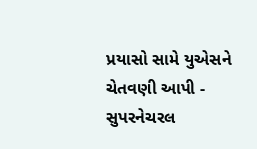પ્રયાસો સામે યુએસને ચેતવણી આપી -
સુપરનેચરલ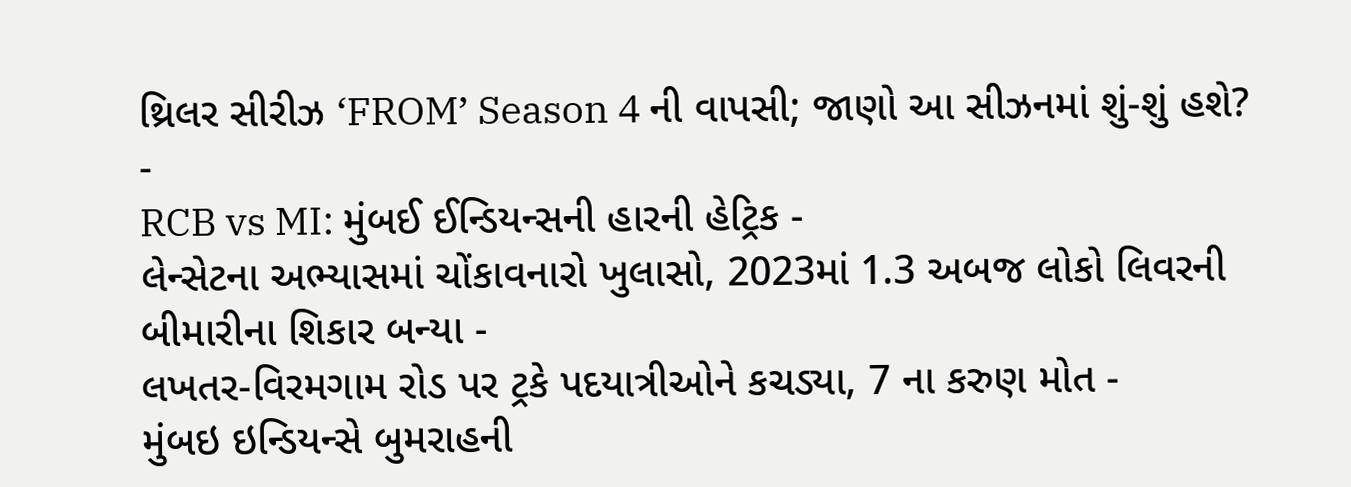થ્રિલર સીરીઝ ‘FROM’ Season 4 ની વાપસી; જાણો આ સીઝનમાં શું-શું હશે? -
RCB vs MI: મુંબઈ ઈન્ડિયન્સની હારની હેટ્રિક -
લેન્સેટના અભ્યાસમાં ચોંકાવનારો ખુલાસો, 2023માં 1.3 અબજ લોકો લિવરની બીમારીના શિકાર બન્યા -
લખતર-વિરમગામ રોડ પર ટ્રકે પદયાત્રીઓને કચડ્યા, 7 ના કરુણ મોત -
મુંબઇ ઇન્ડિયન્સે બુમરાહની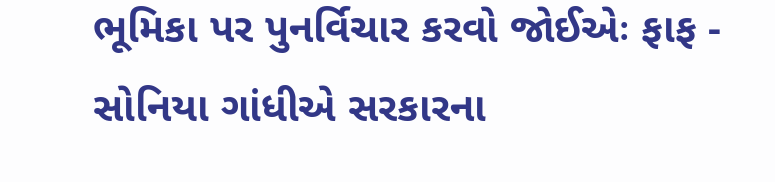ભૂમિકા પર પુનર્વિચાર કરવો જોઈએઃ ફાફ -
સોનિયા ગાંધીએ સરકારના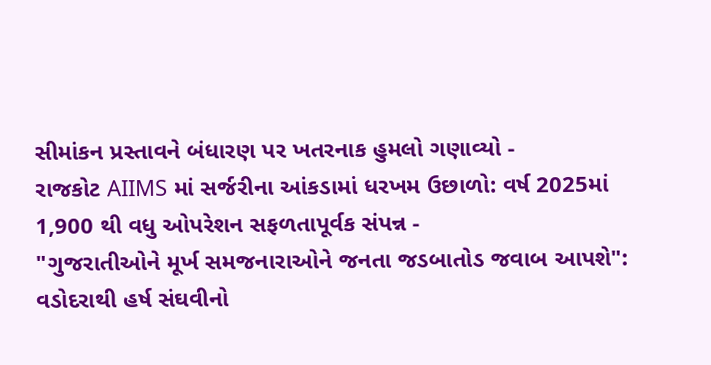સીમાંકન પ્રસ્તાવને બંધારણ પર ખતરનાક હુમલો ગણાવ્યો -
રાજકોટ AIIMS માં સર્જરીના આંકડામાં ધરખમ ઉછાળો: વર્ષ 2025માં 1,900 થી વધુ ઓપરેશન સફળતાપૂર્વક સંપન્ન -
"ગુજરાતીઓને મૂર્ખ સમજનારાઓને જનતા જડબાતોડ જવાબ આપશે": વડોદરાથી હર્ષ સંઘવીનો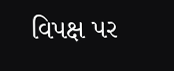વિપક્ષ પર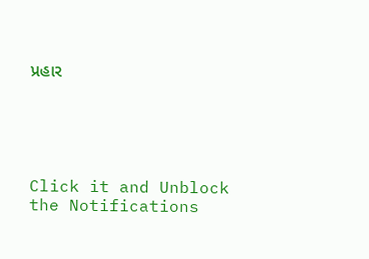પ્રહાર





Click it and Unblock the Notifications